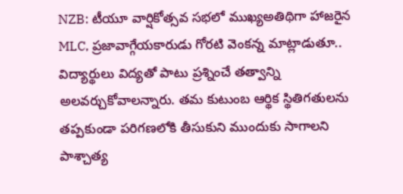NZB: టీయూ వార్షికోత్సవ సభలో ముఖ్యఅతిథిగా హాజరైన MLC, ప్రజావాగ్గేయకారుడు గోరటి వెంకన్న మాట్లాడుతూ.. విద్యార్థులు విద్యతో పాటు ప్రశ్నించే తత్వాన్ని అలవర్చుకోవాలన్నారు. తమ కుటుంబ ఆర్థిక స్థితిగతులను తప్పకుండా పరిగణలోకి తీసుకుని ముందుకు సాగాలని పాశ్చాత్య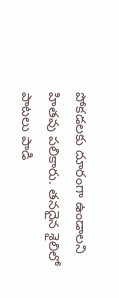పోకడలకు దూరంగా ఉండాలని హితవు పలికారు. తనదైన శైలిలో పాటలు పాడి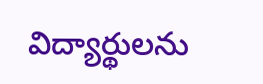విద్యార్థులను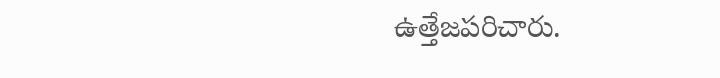ఉత్తేజపరిచారు.